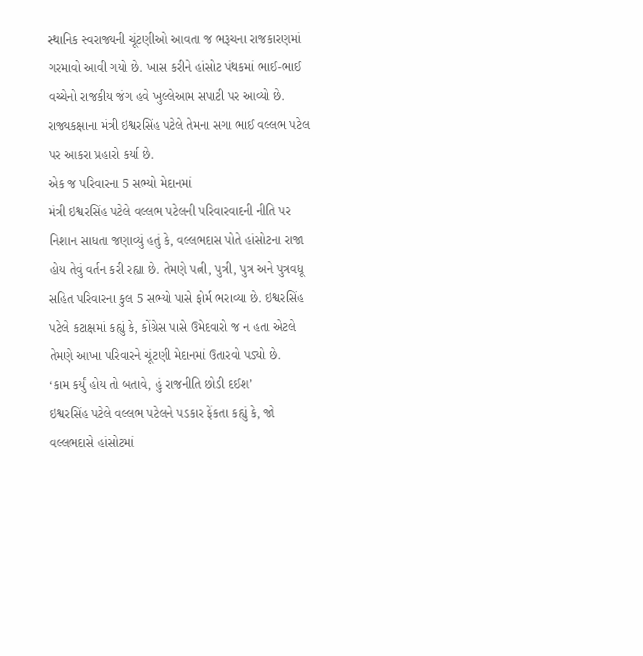સ્થાનિક સ્વરાજ્યની ચૂંટણીઓ આવતા જ ભરૂચના રાજકારણમાં ગરમાવો આવી ગયો છે. ખાસ કરીને હાંસોટ પંથકમાં ભાઈ-ભાઈ વચ્ચેનો રાજકીય જંગ હવે ખુલ્લેઆમ સપાટી પર આવ્યો છે. રાજ્યકક્ષાના મંત્રી ઇશ્વરસિંહ પટેલે તેમના સગા ભાઈ વલ્લભ પટેલ પર આકરા પ્રહારો કર્યા છે.
એક જ પરિવારના 5 સભ્યો મેદાનમાં
મંત્રી ઇશ્વરસિંહ પટેલે વલ્લભ પટેલની પરિવારવાદની નીતિ પર નિશાન સાધતા જણાવ્યું હતું કે, વલ્લભદાસ પોતે હાંસોટના રાજા હોય તેવું વર્તન કરી રહ્યા છે. તેમણે પત્ની, પુત્રી, પુત્ર અને પુત્રવધૂ સહિત પરિવારના કુલ 5 સભ્યો પાસે ફોર્મ ભરાવ્યા છે. ઇશ્વરસિંહ પટેલે કટાક્ષમાં કહ્યું કે, કોંગ્રેસ પાસે ઉમેદવારો જ ન હતા એટલે તેમણે આખા પરિવારને ચૂંટણી મેદાનમાં ઉતારવો પડ્યો છે.
‘કામ કર્યું હોય તો બતાવે, હું રાજનીતિ છોડી દઈશ’
ઇશ્વરસિંહ પટેલે વલ્લભ પટેલને પડકાર ફેંકતા કહ્યું કે, જો વલ્લભદાસે હાંસોટમાં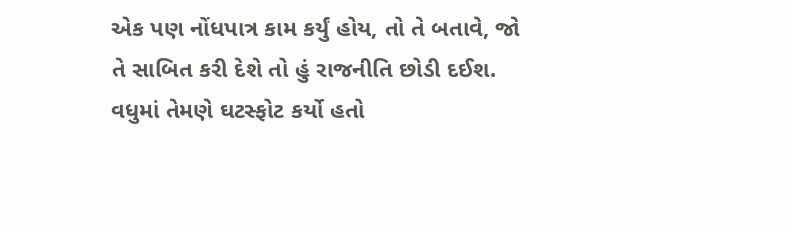એક પણ નોંધપાત્ર કામ કર્યું હોય, તો તે બતાવે, જો તે સાબિત કરી દેશે તો હું રાજનીતિ છોડી દઈશ. વધુમાં તેમણે ઘટસ્ફોટ કર્યો હતો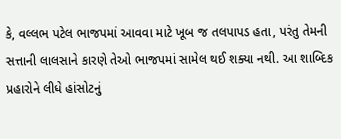કે, વલ્લભ પટેલ ભાજપમાં આવવા માટે ખૂબ જ તલપાપડ હતા, પરંતુ તેમની સત્તાની લાલસાને કારણે તેઓ ભાજપમાં સામેલ થઈ શક્યા નથી. આ શાબ્દિક પ્રહારોને લીધે હાંસોટનું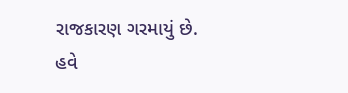રાજકારણ ગરમાયું છે. હવે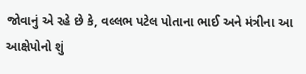જોવાનું એ રહે છે કે, વલ્લભ પટેલ પોતાના ભાઈ અને મંત્રીના આ આક્ષેપોનો શું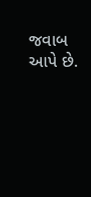જવાબ આપે છે.